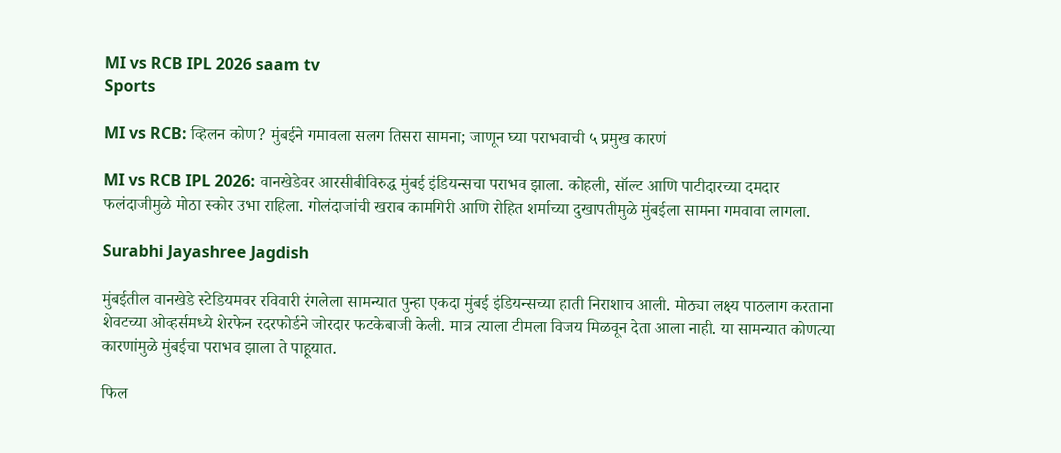MI vs RCB IPL 2026 saam tv
Sports

MI vs RCB: व्हिलन कोण? मुंबईने गमावला सलग तिसरा सामना; जाणून घ्या पराभवाची ५ प्रमुख कारणं

MI vs RCB IPL 2026: वानखेडेवर आरसीबीविरुद्ध मुंबई इंडियन्सचा पराभव झाला. कोहली, सॉल्ट आणि पाटीदारच्या दमदार फलंदाजीमुळे मोठा स्कोर उभा राहिला. गोलंदाजांची खराब कामगिरी आणि रोहित शर्माच्या दुखापतीमुळे मुंबईला सामना गमवावा लागला.

Surabhi Jayashree Jagdish

मुंबईतील वानखेडे स्टेडियमवर रविवारी रंगलेला सामन्यात पुन्हा एकदा मुंबई इंडियन्सच्या हाती निराशाच आली. मोठ्या लक्ष्य पाठलाग करताना शेवटच्या ओव्हर्समध्ये शेरफेन रदरफोर्डने जोरदार फटकेबाजी केली. मात्र त्याला टीमला विजय मिळवून देता आला नाही. या सामन्यात कोणत्या कारणांमुळे मुंबईचा पराभव झाला ते पाहूयात.

फिल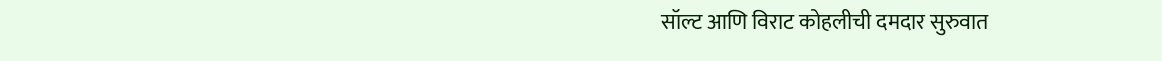सॉल्ट आणि विराट कोहलीची दमदार सुरुवात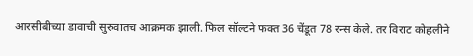आरसीबीच्या डावाची सुरुवातच आक्रमक झाली. फिल सॉल्टने फक्त 36 चेंडूत 78 रन्स केले. तर विराट कोहलीने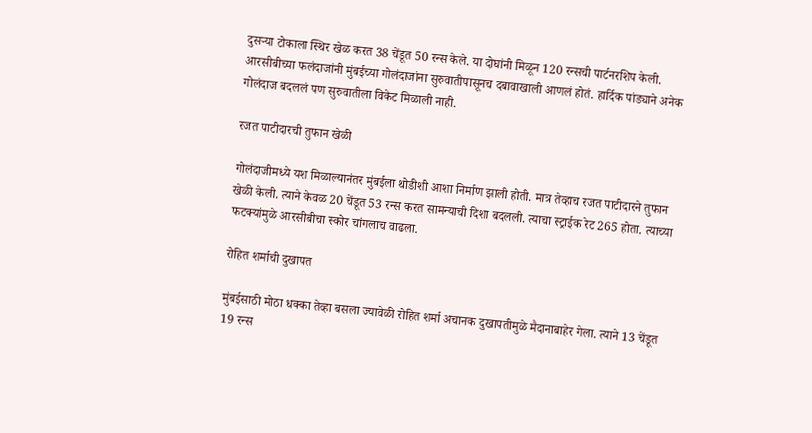दुसऱ्या टोकाला स्थिर खेळ करत 38 चेंडूत 50 रन्स केले. या दोघांनी मिळून 120 रन्सची पार्टनरशिप केली. आरसीबीच्या फलंदाजांनी मुंबईच्या गोलंदाजांना सुरुवातीपासूनच दबावाखाली आणलं होतं. हार्दिक पांड्याने अनेक गोलंदाज बदललं पण सुरुवातीला विकेट मिळाली नाही.

रजत पाटीदारची तुफान खेळी

गोलंदाजीमध्ये यश मिळाल्यानंतर मुंबईला थोडीशी आशा निर्माण झाली होती. मात्र तेव्हाच रजत पाटीदारने तुफान खेळी केली. त्याने केवळ 20 चेंडूत 53 रन्स करत सामन्याची दिशा बदलली. त्याचा स्ट्राईक रेट 265 होता. त्याच्या फटक्यांमुळे आरसीबीचा स्कोर चांगलाच वाढला.

रोहित शर्माची दुखापत

मुंबईसाठी मोठा धक्का तेव्हा बसला ज्यावेळी रोहित शर्मा अचानक दुखापतीमुळे मैदानाबाहेर गेला. त्याने 13 चेंडूत 19 रन्स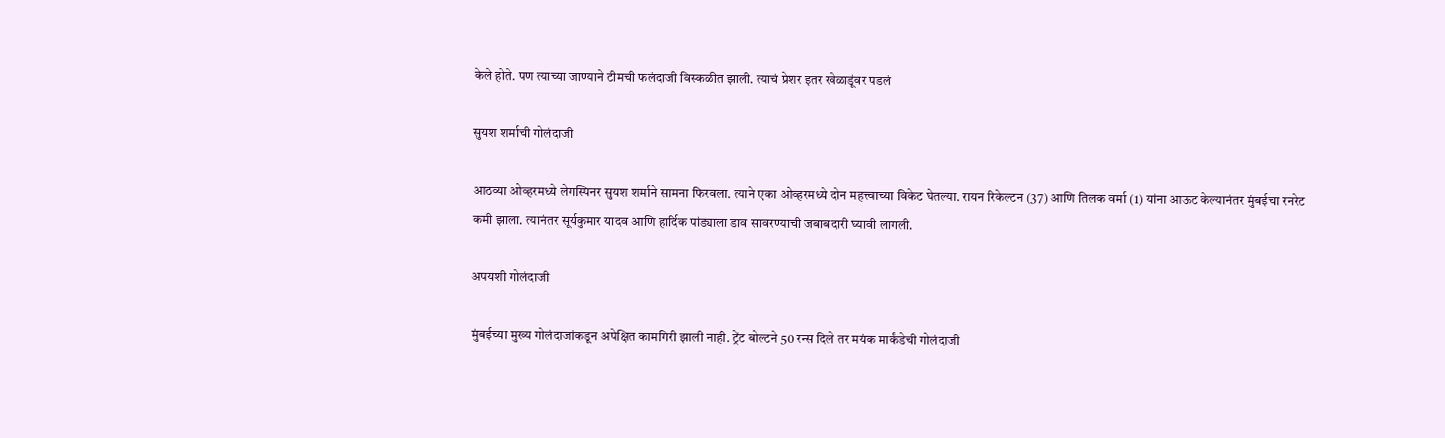केले होते. पण त्याच्या जाण्याने टीमची फलंदाजी विस्कळीत झाली. त्याचं प्रेशर इतर खेळाडूंवर पडलं

सुयश शर्माची गोलंदाजी

आठव्या ओव्हरमध्ये लेगस्पिनर सुयश शर्माने सामना फिरवला. त्याने एका ओव्हरमध्ये दोन महत्त्वाच्या विकेट घेतल्या. रायन रिकेल्टन (37) आणि तिलक वर्मा (1) यांना आऊट केल्यानंतर मुंबईचा रनरेट कमी झाला. त्यानंतर सूर्यकुमार यादव आणि हार्दिक पांड्याला डाव सावरण्याची जबाबदारी घ्यावी लागली.

अपयशी गोलंदाजी

मुंबईच्या मुख्य गोलंदाजांकडून अपेक्षित कामगिरी झाली नाही. ट्रेंट बोल्टने 50 रन्स दिले तर मयंक मार्कंडेची गोलंदाजी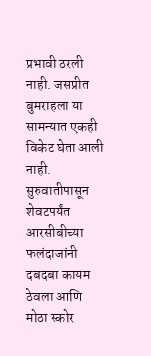प्रभावी ठरली नाही. जसप्रीत बुमराहला या सामन्यात एकही विकेट घेता आली नाही. सुरुवातीपासून शेवटपर्यंत आरसीबीच्या फलंदाजांनी दबदबा कायम ठेवला आणि मोठा स्कोर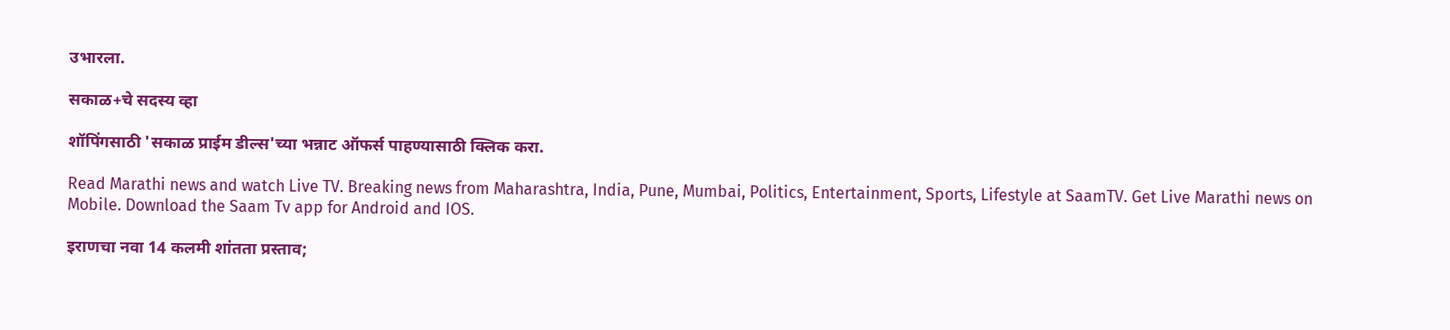उभारला.

सकाळ+चे सदस्य व्हा

शॉपिंगसाठी 'सकाळ प्राईम डील्स'च्या भन्नाट ऑफर्स पाहण्यासाठी क्लिक करा.

Read Marathi news and watch Live TV. Breaking news from Maharashtra, India, Pune, Mumbai, Politics, Entertainment, Sports, Lifestyle at SaamTV. Get Live Marathi news on Mobile. Download the Saam Tv app for Android and IOS.

इराणचा नवा 14 कलमी शांतता प्रस्ताव;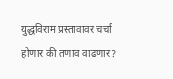युद्धविराम प्रस्तावावर चर्चा होणार की तणाव वाढणार?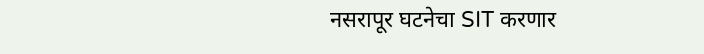नसरापूर घटनेचा SIT करणार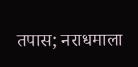तपास; नराधमाला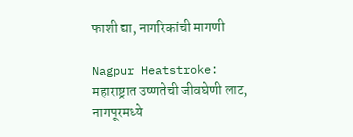फाशी द्या, नागरिकांची मागणी

Nagpur Heatstroke: महाराष्ट्रात उष्णतेची जीवघेणी लाट, नागपूरमध्ये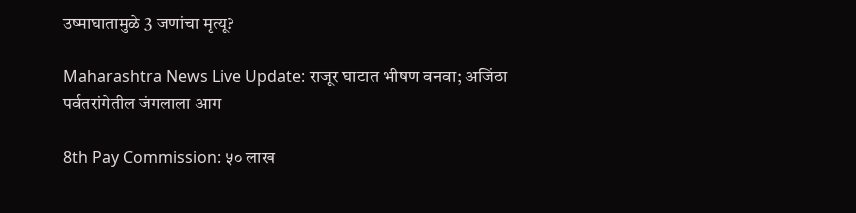उष्माघातामुळे 3 जणांचा मृत्यू?

Maharashtra News Live Update: राजूर घाटात भीषण वनवा; अजिंठा पर्वतरांगेतील जंगलाला आग

8th Pay Commission: ५० लाख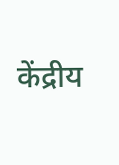केंद्रीय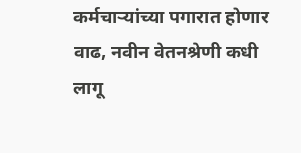कर्मचाऱ्यांच्या पगारात होणार वाढ, नवीन वेतनश्रेणी कधी लागू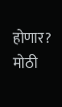होणार? मोठी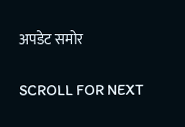अपडेट समोर

SCROLL FOR NEXT